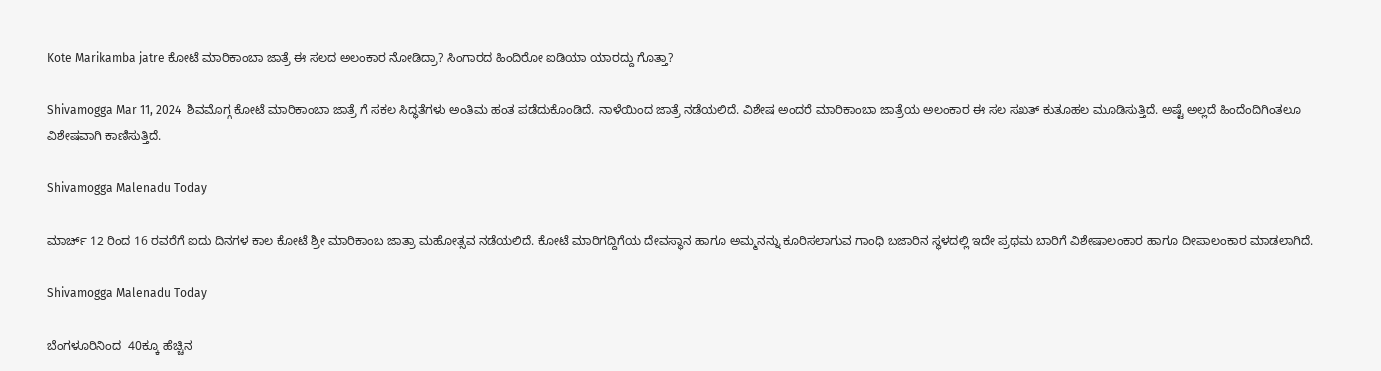Kote Marikamba jatre ಕೋಟೆ ಮಾರಿಕಾಂಬಾ ಜಾತ್ರೆ ಈ ಸಲದ ಅಲಂಕಾರ ನೋಡಿದ್ರಾ? ಸಿಂಗಾರದ ಹಿಂದಿರೋ ಐಡಿಯಾ ಯಾರದ್ದು ಗೊತ್ತಾ?

Shivamogga Mar 11, 2024  ಶಿವಮೊಗ್ಗ ಕೋಟೆ ಮಾರಿಕಾಂಬಾ ಜಾತ್ರೆ ಗೆ ಸಕಲ ಸಿದ್ಧತೆಗಳು ಅಂತಿಮ ಹಂತ ಪಡೆದುಕೊಂಡಿದೆ. ನಾಳೆಯಿಂದ ಜಾತ್ರೆ ನಡೆಯಲಿದೆ. ವಿಶೇಷ ಅಂದರೆ ಮಾರಿಕಾಂಬಾ ಜಾತ್ರೆಯ ಅಲಂಕಾರ ಈ ಸಲ ಸಖತ್ ಕುತೂಹಲ ಮೂಡಿಸುತ್ತಿದೆ. ಅಷ್ಟೆ ಅಲ್ಲದೆ ಹಿಂದೆಂದಿಗಿಂತಲೂ ವಿಶೇಷವಾಗಿ ಕಾಣಿಸುತ್ತಿದೆ.

Shivamogga Malenadu Today

ಮಾರ್ಚ್ 12 ರಿಂದ 16 ರವರೆಗೆ ಐದು ದಿನಗಳ ಕಾಲ ಕೋಟೆ ಶ್ರೀ ಮಾರಿಕಾಂಬ ಜಾತ್ರಾ ಮಹೋತ್ಸವ ನಡೆಯಲಿದೆ. ಕೋಟೆ ಮಾರಿಗದ್ದಿಗೆಯ ದೇವಸ್ಥಾನ ಹಾಗೂ ಅಮ್ಮನನ್ನು ಕೂರಿಸಲಾಗುವ ಗಾಂಧಿ ಬಜಾರಿನ ಸ್ಥಳದಲ್ಲಿ ಇದೇ ಪ್ರಥಮ ಬಾರಿಗೆ ವಿಶೇಷಾಲಂಕಾರ ಹಾಗೂ ದೀಪಾಲಂಕಾರ ಮಾಡಲಾಗಿದೆ.

Shivamogga Malenadu Today

ಬೆಂಗಳೂರಿನಿಂದ  40ಕ್ಕೂ ಹೆಚ್ಚಿನ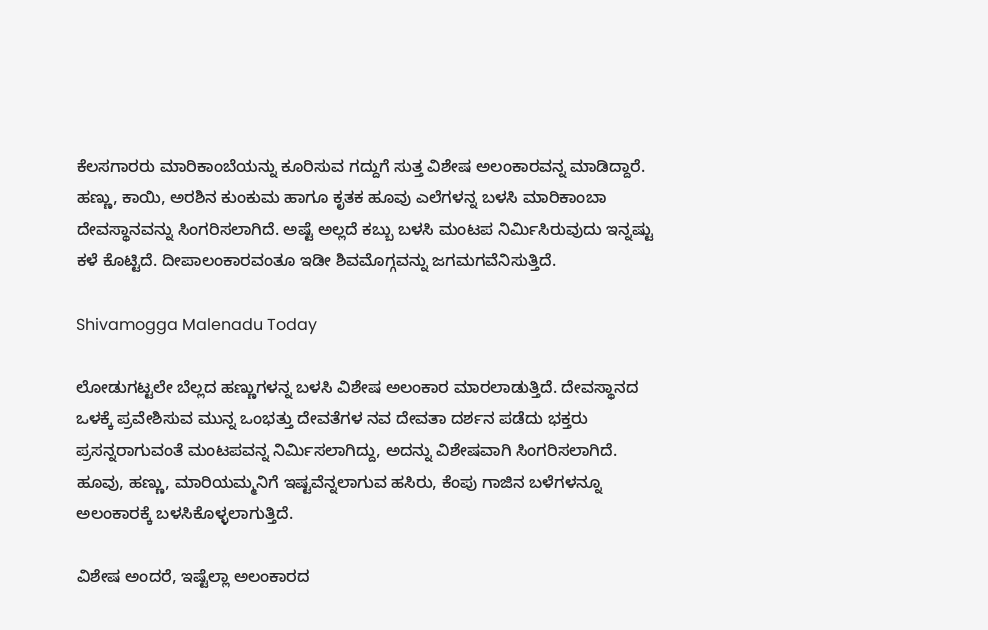ಕೆಲಸಗಾರರು ಮಾರಿಕಾಂಬೆಯನ್ನು ಕೂರಿಸುವ ಗದ್ದುಗೆ ಸುತ್ತ ವಿಶೇಷ ಅಲಂಕಾರವನ್ನ ಮಾಡಿದ್ದಾರೆ. ಹಣ್ಣು, ಕಾಯಿ, ಅರಶಿನ ಕುಂಕುಮ ಹಾಗೂ ಕೃತಕ ಹೂವು ಎಲೆಗಳನ್ನ ಬಳಸಿ ಮಾರಿಕಾಂಬಾ ದೇವಸ್ಥಾನವನ್ನು ಸಿಂಗರಿಸಲಾಗಿದೆ. ಅಷ್ಟೆ ಅಲ್ಲದೆ ಕಬ್ಬು ಬಳಸಿ ಮಂಟಪ ನಿರ್ಮಿಸಿರುವುದು ಇನ್ನಷ್ಟು ಕಳೆ ಕೊಟ್ಟಿದೆ. ದೀಪಾಲಂಕಾರವಂತೂ ಇಡೀ ಶಿವಮೊಗ್ಗವನ್ನು ಜಗಮಗವೆನಿಸುತ್ತಿದೆ.

Shivamogga Malenadu Today

ಲೋಡುಗಟ್ಟಲೇ ಬೆಲ್ಲದ ಹಣ್ಣುಗಳನ್ನ ಬಳಸಿ ವಿಶೇಷ ಅಲಂಕಾರ ಮಾರಲಾಡುತ್ತಿದೆ. ದೇವಸ್ಥಾನದ ಒಳಕ್ಕೆ ಪ್ರವೇಶಿಸುವ ಮುನ್ನ ಒಂಭತ್ತು ದೇವತೆಗಳ ನವ ದೇವತಾ ದರ್ಶನ ಪಡೆದು ಭಕ್ತರು ಪ್ರಸನ್ನರಾಗುವಂತೆ ಮಂಟಪವನ್ನ ನಿರ್ಮಿಸಲಾಗಿದ್ದು, ಅದನ್ನು ವಿಶೇಷವಾಗಿ ಸಿಂಗರಿಸಲಾಗಿದೆ. ಹೂವು, ಹಣ್ಣು, ಮಾರಿಯಮ್ಮನಿಗೆ ಇಷ್ಟವೆನ್ನಲಾಗುವ ಹಸಿರು, ಕೆಂಪು ಗಾಜಿನ ಬಳೆಗಳನ್ನೂ ಅಲಂಕಾರಕ್ಕೆ ಬಳಸಿಕೊಳ್ಳಲಾಗುತ್ತಿದೆ.

ವಿಶೇಷ ಅಂದರೆ, ಇಷ್ಟೆಲ್ಲಾ ಅಲಂಕಾರದ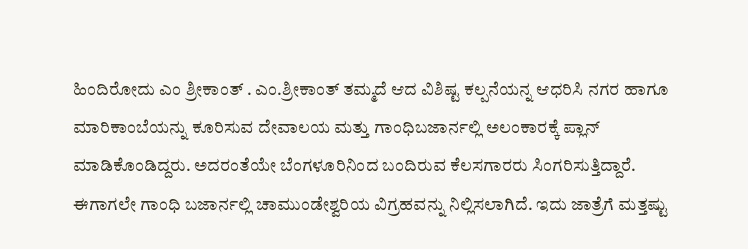ಹಿಂದಿರೋದು ಎಂ ಶ್ರೀಕಾಂತ್ . ಎಂ.ಶ್ರೀಕಾಂತ್ ತಮ್ಮದೆ ಆದ ವಿಶಿಷ್ಟ ಕಲ್ಪನೆಯನ್ನ ಆಧರಿಸಿ ನಗರ ಹಾಗೂ ಮಾರಿಕಾಂಬೆಯನ್ನು ಕೂರಿಸುವ ದೇವಾಲಯ ಮತ್ತು ಗಾಂಧಿಬಜಾರ್ನಲ್ಲಿ ಅಲಂಕಾರಕ್ಕೆ ಪ್ಲಾನ್ ಮಾಡಿಕೊಂಡಿದ್ದರು. ಅದರಂತೆಯೇ ಬೆಂಗಳೂರಿನಿಂದ ಬಂದಿರುವ ಕೆಲಸಗಾರರು ಸಿಂಗರಿಸುತ್ತಿದ್ದಾರೆ. ಈಗಾಗಲೇ ಗಾಂಧಿ ಬಜಾರ್ನಲ್ಲಿ ಚಾಮುಂಡೇಶ್ವರಿಯ ವಿಗ್ರಹವನ್ನು ನಿಲ್ಲಿಸಲಾಗಿದೆ. ಇದು ಜಾತ್ರೆಗೆ ಮತ್ತಷ್ಟು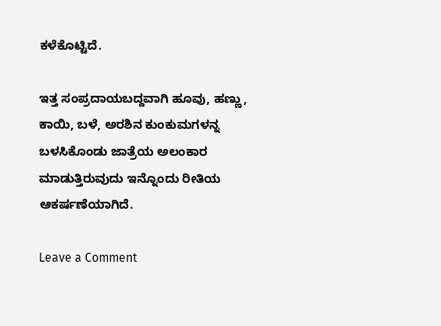ಕಳೆಕೊಟ್ಟಿದೆ.

ಇತ್ತ ಸಂಪ್ರದಾಯಬದ್ದವಾಗಿ ಹೂವು, ಹಣ್ಣು, ಕಾಯಿ, ಬಳೆ, ಅರಶಿನ ಕುಂಕುಮಗಳನ್ನ ಬಳಸಿಕೊಂಡು ಜಾತ್ರೆಯ ಅಲಂಕಾರ ಮಾಡುತ್ತಿರುವುದು ಇನ್ನೊಂದು ರೀತಿಯ ಆಕರ್ಷಣೆಯಾಗಿದೆ.

Leave a Comment